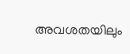അവശതയിലും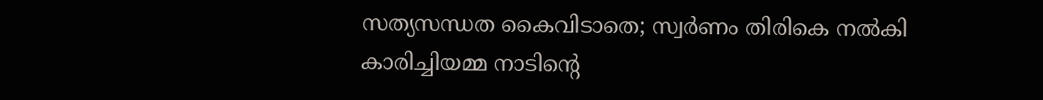സത്യസന്ധത കൈവിടാതെ; സ്വര്‍ണം തിരികെ നല്‍കി കാരിച്ചിയമ്മ നാടിന്റെ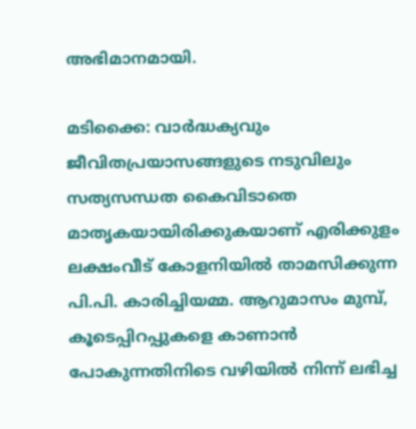അഭിമാനമായി.

മടിക്കൈ: വാര്‍ദ്ധക്യവും ജീവിതപ്രയാസങ്ങളുടെ നടുവിലും സത്യസന്ധത കൈവിടാതെ മാതൃകയായിരിക്കുകയാണ് എരിക്കുളം ലക്ഷംവീട് കോളനിയില്‍ താമസിക്കുന്ന പി.പി. കാരിച്ചിയമ്മ. ആറുമാസം മുമ്പ്, കൂടെപ്പിറപ്പുകളെ കാണാന്‍ പോകുന്നതിനിടെ വഴിയില്‍ നിന്ന് ലഭിച്ച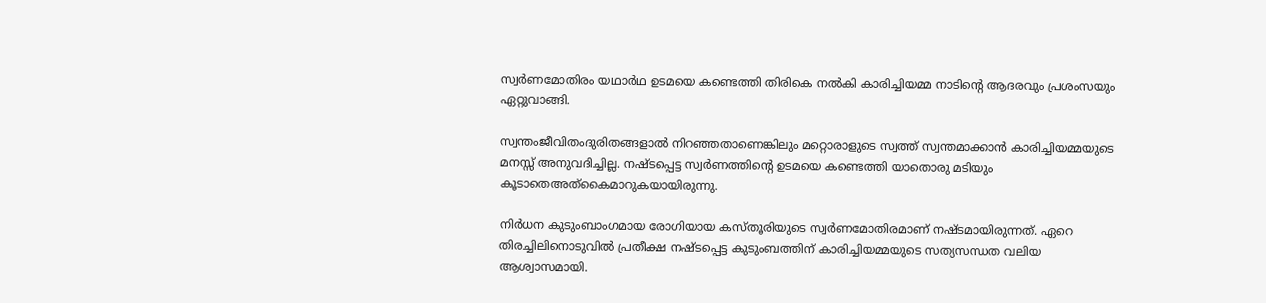സ്വര്‍ണമോതിരം യഥാര്‍ഥ ഉടമയെ കണ്ടെത്തി തിരികെ നല്‍കി കാരിച്ചിയമ്മ നാടിന്റെ ആദരവും പ്രശംസയും ഏറ്റുവാങ്ങി.

സ്വന്തംജീവിതംദുരിതങ്ങളാല്‍ നിറഞ്ഞതാണെങ്കിലും മറ്റൊരാളുടെ സ്വത്ത് സ്വന്തമാക്കാന്‍ കാരിച്ചിയമ്മയുടെ മനസ്സ് അനുവദിച്ചില്ല. നഷ്ടപ്പെട്ട സ്വര്‍ണത്തിന്റെ ഉടമയെ കണ്ടെത്തി യാതൊരു മടിയും കൂടാതെഅത്‌കൈമാറുകയായിരുന്നു.

നിര്‍ധന കുടുംബാംഗമായ രോഗിയായ കസ്തൂരിയുടെ സ്വര്‍ണമോതിരമാണ് നഷ്ടമായിരുന്നത്. ഏറെ തിരച്ചിലിനൊടുവില്‍ പ്രതീക്ഷ നഷ്ടപ്പെട്ട കുടുംബത്തിന് കാരിച്ചിയമ്മയുടെ സത്യസന്ധത വലിയ ആശ്വാസമായി.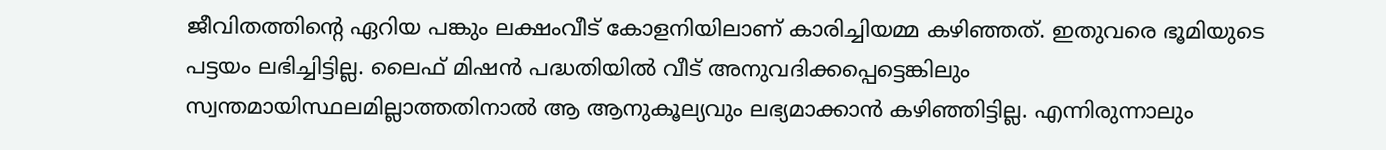ജീവിതത്തിന്റെ ഏറിയ പങ്കും ലക്ഷംവീട് കോളനിയിലാണ് കാരിച്ചിയമ്മ കഴിഞ്ഞത്. ഇതുവരെ ഭൂമിയുടെ പട്ടയം ലഭിച്ചിട്ടില്ല. ലൈഫ് മിഷന്‍ പദ്ധതിയില്‍ വീട് അനുവദിക്കപ്പെട്ടെങ്കിലും സ്വന്തമായിസ്ഥലമില്ലാത്തതിനാല്‍ ആ ആനുകൂല്യവും ലഭ്യമാക്കാന്‍ കഴിഞ്ഞിട്ടില്ല. എന്നിരുന്നാലും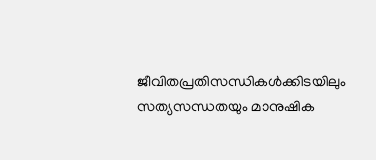ജീവിതപ്രതിസന്ധികള്‍ക്കിടയിലും സത്യസന്ധതയും മാനുഷിക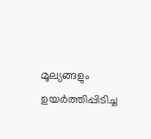മൂല്യങ്ങളും ഉയര്‍ത്തിപ്പിടിച്ച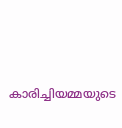കാരിച്ചിയമ്മയുടെ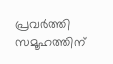പ്രവര്‍ത്തി സമൂഹത്തിന്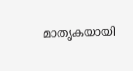മാതൃകയായി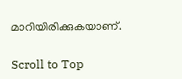മാറിയിരിക്കുകയാണ്.

Scroll to Top